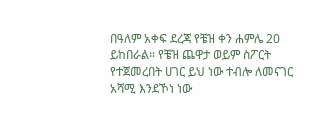በዓለም አቀፍ ደረጃ የቼዝ ቀን ሐምሌ 20 ይከበራል። የቼዝ ጨዋታ ወይም ስፖርት የተጀመረበት ሀገር ይህ ነው ተብሎ ለመናገር አሻሚ እንደኾነ ነው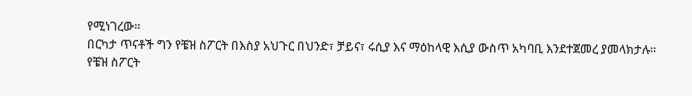የሚነገረው።
በርካታ ጥናቶች ግን የቼዝ ስፖርት በእስያ አህጉር በህንድ፣ ቻይና፣ ሩሲያ እና ማዕከላዊ እሲያ ውስጥ አካባቢ እንደተጀመረ ያመላክታሉ።
የቼዝ ስፖርት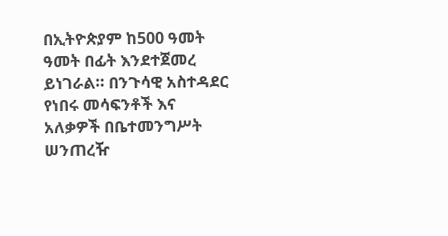በኢትዮጵያም ከ500 ዓመት ዓመት በፊት እንደተጀመረ ይነገራል። በንጉሳዊ አስተዳደር የነበሩ መሳፍንቶች እና አለቃዎች በቤተመንግሥት ሠንጠረዥ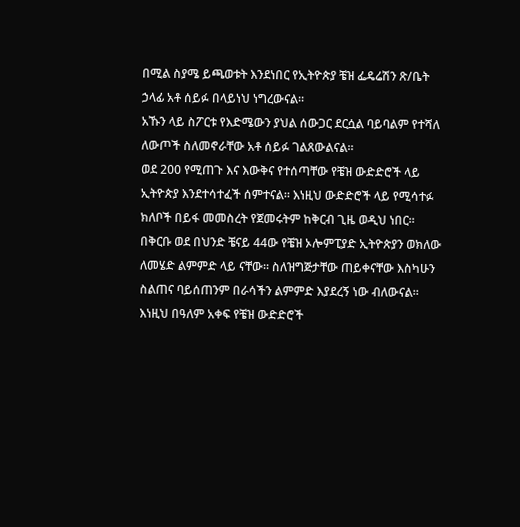በሚል ስያሜ ይጫወቱት እንደነበር የኢትዮጵያ ቼዝ ፌዴሬሽን ጽ/ቤት ኃላፊ አቶ ሰይፉ በላይነህ ነግረውናል።
አኹን ላይ ስፖርቱ የእድሜውን ያህል ሰውጋር ደርሷል ባይባልም የተሻለ ለውጦች ስለመኖራቸው አቶ ሰይፉ ገልጸውልናል።
ወደ 200 የሚጠጉ እና እውቅና የተሰጣቸው የቼዝ ውድድሮች ላይ ኢትዮጵያ እንደተሳተፈች ሰምተናል። እነዚህ ውድድሮች ላይ የሚሳተፉ ክለቦች በይፋ መመስረት የጀመሩትም ከቅርብ ጊዜ ወዲህ ነበር።
በቅርቡ ወደ በህንድ ቼናይ 44ው የቼዝ ኦሎምፒያድ ኢትዮጵያን ወክለው ለመሄድ ልምምድ ላይ ናቸው። ስለዝግጅታቸው ጠይቀናቸው እስካሁን ስልጠና ባይሰጠንም በራሳችን ልምምድ እያደረኝ ነው ብለውናል።
እነዚህ በዓለም አቀፍ የቼዝ ውድድሮች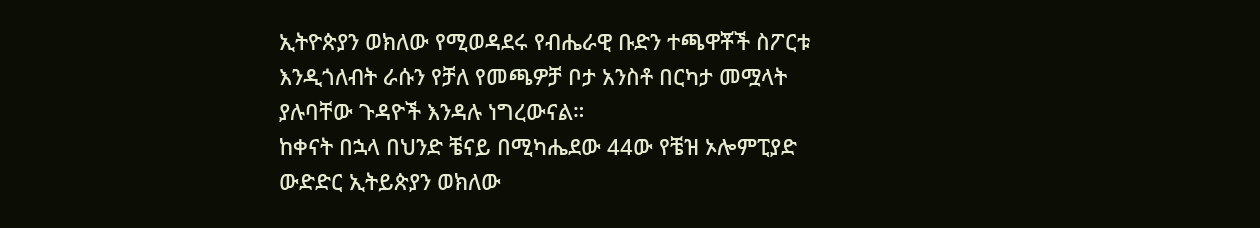ኢትዮጵያን ወክለው የሚወዳደሩ የብሔራዊ ቡድን ተጫዋቾች ስፖርቱ እንዲጎለብት ራሱን የቻለ የመጫዎቻ ቦታ አንስቶ በርካታ መሟላት ያሉባቸው ጉዳዮች እንዳሉ ነግረውናል።
ከቀናት በኋላ በህንድ ቼናይ በሚካሔደው 44ው የቼዝ ኦሎምፒያድ ውድድር ኢትይጵያን ወክለው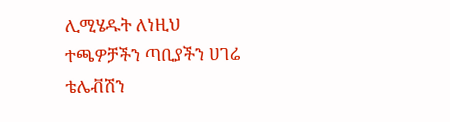ሊሚሄዱት ለነዚህ ተጫዎቻችን ጣቢያችን ሀገሬ ቴሌቭሽን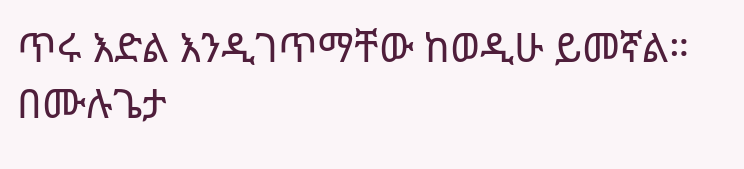ጥሩ እድል እንዲገጥማቸው ከወዲሁ ይመኛል።
በሙሉጌታ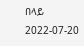በላይ
2022-07-20